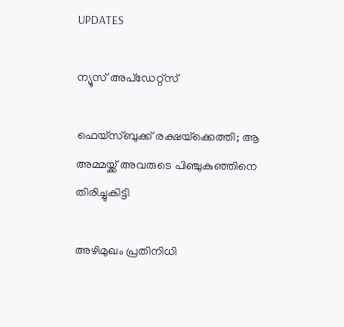UPDATES

ന്യൂസ് അപ്ഡേറ്റ്സ്

ഫെയ്‌സ്ബുക്ക് രക്ഷയ്‌ക്കെത്തി; ആ അമ്മയ്ക്ക് അവരുടെ പിഞ്ചുകുഞ്ഞിനെ തിരിച്ചുകിട്ടി

അഴിമുഖം പ്രതിനിധി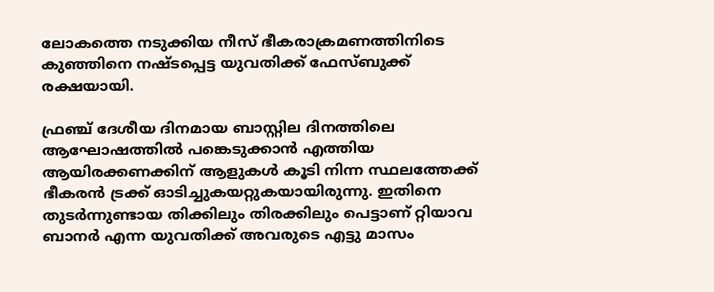ലോകത്തെ നടുക്കിയ നീസ് ഭീകരാക്രമണത്തിനിടെ കുഞ്ഞിനെ നഷ്ടപ്പെട്ട യുവതിക്ക് ഫേസ്ബുക്ക് രക്ഷയായി.

ഫ്രഞ്ച് ദേശീയ ദിനമായ ബാസ്റ്റില ദിനത്തിലെ ആഘോഷത്തില്‍ പങ്കെടുക്കാന്‍ എത്തിയ ആയിരക്കണക്കിന് ആളുകള്‍ കൂടി നിന്ന സ്ഥലത്തേക്ക് ഭീകരന്‍ ട്രക്ക് ഓടിച്ചുകയറ്റുകയായിരുന്നു. ഇതിനെ തുടര്‍ന്നുണ്ടായ തിക്കിലും തിരക്കിലും പെട്ടാണ് റ്റിയാവ ബാനര്‍ എന്ന യുവതിക്ക് അവരുടെ എട്ടു മാസം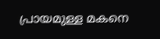പ്രായമുള്ള മകനെ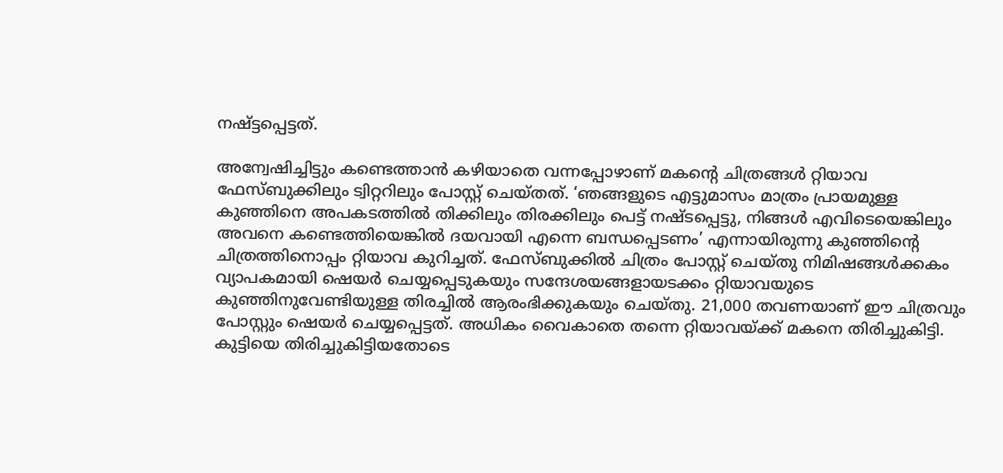നഷ്ട്ടപ്പെട്ടത്.

അന്വേഷിച്ചിട്ടും കണ്ടെത്താന്‍ കഴിയാതെ വന്നപ്പോഴാണ് മകന്റെ ചിത്രങ്ങള്‍ റ്റിയാവ ഫേസ്ബുക്കിലും ട്വിറ്ററിലും പോസ്റ്റ് ചെയ്തത്. ‘ഞങ്ങളുടെ എട്ടുമാസം മാത്രം പ്രായമുള്ള കുഞ്ഞിനെ അപകടത്തില്‍ തിക്കിലും തിരക്കിലും പെട്ട് നഷ്ടപ്പെട്ടു, നിങ്ങള്‍ എവിടെയെങ്കിലും അവനെ കണ്ടെത്തിയെങ്കില്‍ ദയവായി എന്നെ ബന്ധപ്പെടണം’ എന്നായിരുന്നു കുഞ്ഞിന്റെ ചിത്രത്തിനൊപ്പം റ്റിയാവ കുറിച്ചത്. ഫേസ്ബുക്കില്‍ ചിത്രം പോസ്റ്റ് ചെയ്തു നിമിഷങ്ങള്‍ക്കകം വ്യാപകമായി ഷെയര്‍ ചെയ്യപ്പെടുകയും സന്ദേശയങ്ങളായടക്കം റ്റിയാവയുടെ കുഞ്ഞിനുവേണ്ടിയുള്ള തിരച്ചില്‍ ആരംഭിക്കുകയും ചെയ്തു. 21,000 തവണയാണ് ഈ ചിത്രവും പോസ്റ്റും ഷെയര്‍ ചെയ്യപ്പെട്ടത്. അധികം വൈകാതെ തന്നെ റ്റിയാവയ്ക്ക് മകനെ തിരിച്ചുകിട്ടി. കുട്ടിയെ തിരിച്ചുകിട്ടിയതോടെ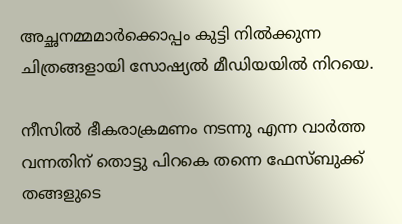അച്ഛനമ്മമാര്‍ക്കൊപ്പം കുട്ടി നില്‍ക്കുന്ന ചിത്രങ്ങളായി സോഷ്യല്‍ മീഡിയയില്‍ നിറയെ.

നീസില്‍ ഭീകരാക്രമണം നടന്നു എന്ന വാര്‍ത്ത വന്നതിന് തൊട്ടു പിറകെ തന്നെ ഫേസ്ബുക്ക് തങ്ങളുടെ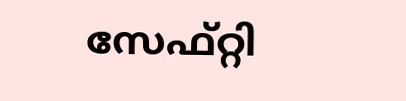സേഫ്റ്റി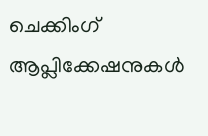ചെക്കിംഗ് ആപ്ലിക്കേഷനുകള്‍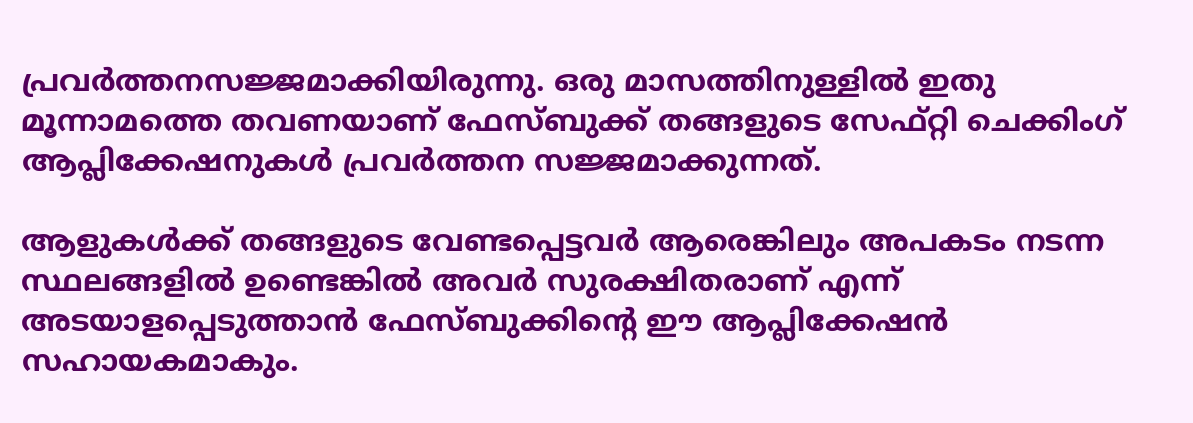പ്രവര്‍ത്തനസജ്ജമാക്കിയിരുന്നു. ഒരു മാസത്തിനുള്ളില്‍ ഇതു മൂന്നാമത്തെ തവണയാണ് ഫേസ്ബുക്ക് തങ്ങളുടെ സേഫ്റ്റി ചെക്കിംഗ് ആപ്ലിക്കേഷനുകള്‍ പ്രവര്‍ത്തന സജ്ജമാക്കുന്നത്.

ആളുകള്‍ക്ക് തങ്ങളുടെ വേണ്ടപ്പെട്ടവര്‍ ആരെങ്കിലും അപകടം നടന്ന സ്ഥലങ്ങളില്‍ ഉണ്ടെങ്കില്‍ അവര്‍ സുരക്ഷിതരാണ് എന്ന് അടയാളപ്പെടുത്താന്‍ ഫേസ്ബുക്കിന്റെ ഈ ആപ്ലിക്കേഷന്‍ സഹായകമാകും.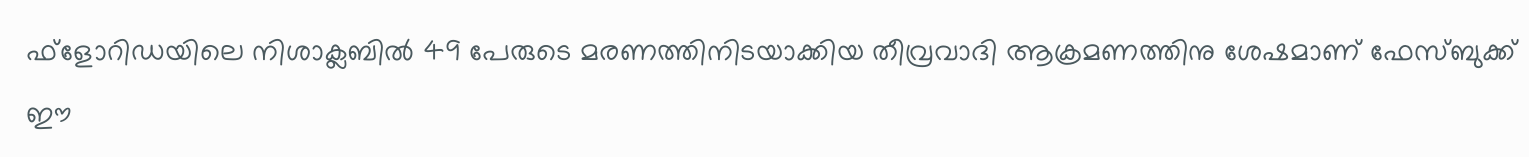ഫ്‌ളോറിഡയിലെ നിശാക്ലബില്‍ 49 പേരുടെ മരണത്തിനിടയാക്കിയ തീവ്രവാദി ആക്രമണത്തിനു ശേഷമാണ് ഫേസ്ബുക്ക് ഈ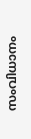സംവിധാനം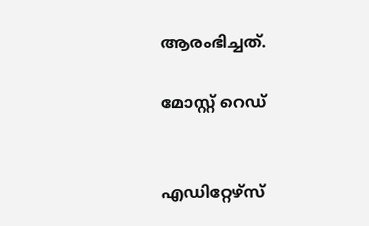ആരംഭിച്ചത്.

മോസ്റ്റ് റെഡ്


എഡിറ്റേഴ്സ്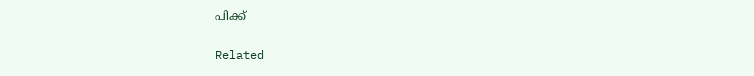പിക്ക്


Related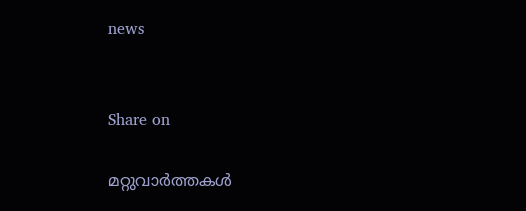news


Share on

മറ്റുവാര്‍ത്തകള്‍